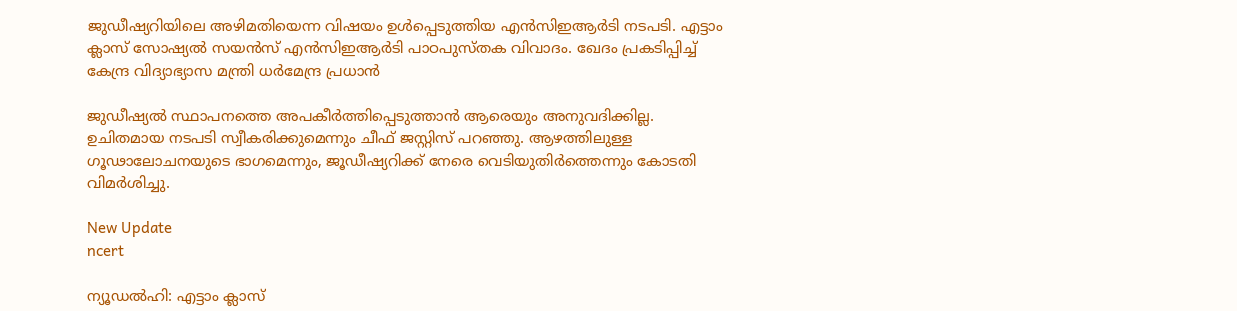ജുഡീഷ്യറിയിലെ അഴിമതിയെന്ന വിഷയം ഉൾപ്പെടുത്തിയ എന്‍സിഇആര്‍ടി നടപടി. എട്ടാം ക്ലാസ് സോഷ്യല്‍ സയന്‍സ് എന്‍സിഇആര്‍ടി പാഠപുസ്തക വിവാദം. ഖേദം പ്രകടിപ്പിച്ച് കേന്ദ്ര വിദ്യാഭ്യാസ മന്ത്രി ധർമേന്ദ്ര പ്രധാൻ

ജുഡീഷ്യൽ സ്ഥാപനത്തെ അപകീർത്തിപ്പെടുത്താൻ ആരെയും അനുവദിക്കില്ല. ഉചിതമായ നടപടി സ്വീകരിക്കുമെന്നും ചീഫ് ജസ്റ്റിസ് പറഞ്ഞു. ആഴത്തിലുള്ള ഗൂഢാലോചനയുടെ ഭാഗമെന്നും, ജൂഡീഷ്യറിക്ക് നേരെ വെടിയുതിർത്തെന്നും കോടതി വിമർശിച്ചു.

New Update
ncert

ന്യൂഡല്‍ഹി: എട്ടാം ക്ലാസ്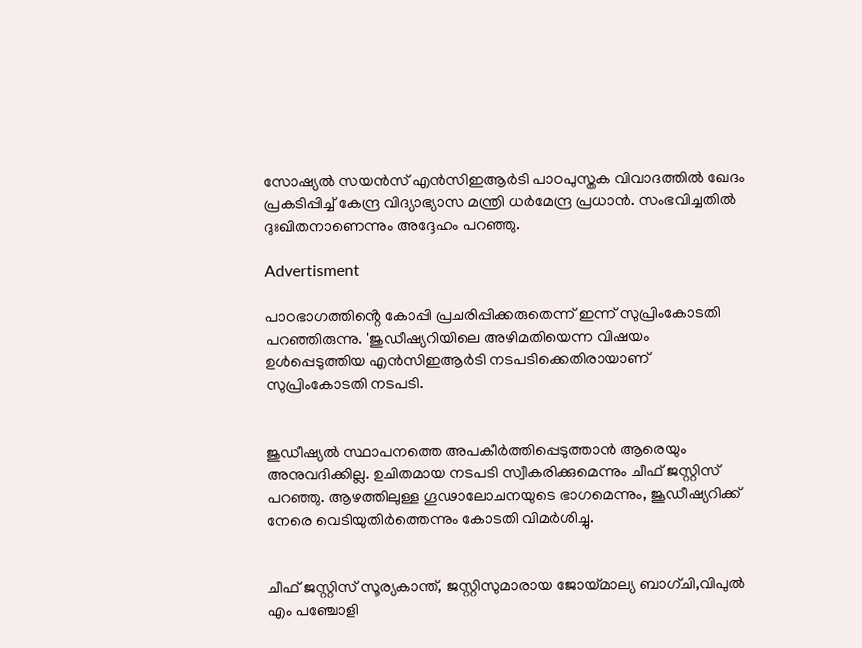സോഷ്യല്‍ സയന്‍സ് എന്‍സിഇആര്‍ടി പാഠപുസ്തക വിവാദത്തിൽ ഖേദം പ്രകടിപ്പിച്ച് കേന്ദ്ര വിദ്യാഭ്യാസ മന്ത്രി ധർമേന്ദ്ര പ്രധാൻ. സംഭവിച്ചതിൽ ദുഃഖിതനാണെന്നും അദ്ദേഹം പറഞ്ഞു.

Advertisment

പാഠഭാഗത്തിൻ്റെ കോപ്പി പ്രചരിപ്പിക്കരുതെന്ന് ഇന്ന് സുപ്രിംകോടതി പറഞ്ഞിരുന്നു. 'ജുഡീഷ്യറിയിലെ അഴിമതിയെന്ന വിഷയം ഉൾപ്പെടുത്തിയ എന്‍സിഇആര്‍ടി നടപടിക്കെതിരായാണ് സുപ്രിംകോടതി നടപടി.


ജുഡീഷ്യൽ സ്ഥാപനത്തെ അപകീർത്തിപ്പെടുത്താൻ ആരെയും അനുവദിക്കില്ല. ഉചിതമായ നടപടി സ്വീകരിക്കുമെന്നും ചീഫ് ജസ്റ്റിസ് പറഞ്ഞു. ആഴത്തിലുള്ള ഗൂഢാലോചനയുടെ ഭാഗമെന്നും, ജൂഡീഷ്യറിക്ക് നേരെ വെടിയുതിർത്തെന്നും കോടതി വിമർശിച്ചു.


ചീഫ് ജസ്റ്റിസ് സൂര്യകാന്ത്, ജസ്റ്റിസുമാരായ ജോയ്‌മാല്യ ബാഗ്ചി,വിപുൽ എം പഞ്ചോളി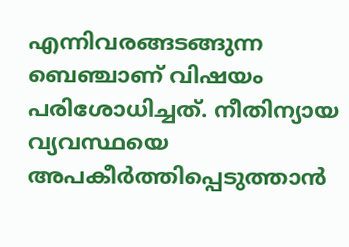എന്നിവരങ്ങടങ്ങുന്ന ബെഞ്ചാണ് വിഷയം പരിശോധിച്ചത്. നീതിന്യായ വ്യവസ്ഥയെ അപകീർത്തിപ്പെടുത്താൻ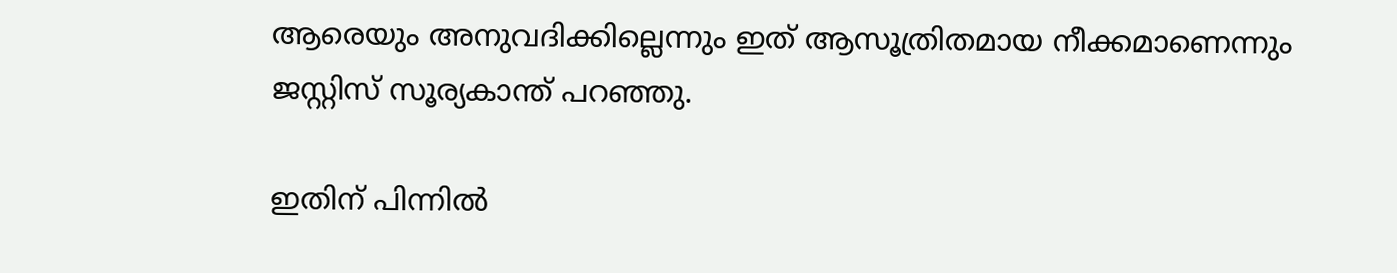ആരെയും അനുവദിക്കില്ലെന്നും ഇത് ആസൂത്രിതമായ നീക്കമാണെന്നും ജസ്റ്റിസ് സൂര്യകാന്ത് പറഞ്ഞു.

ഇതിന് പിന്നിൽ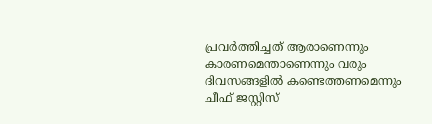പ്രവർത്തിച്ചത് ആരാണെന്നും കാരണമെന്താണെന്നും വരും ദിവസങ്ങളിൽ കണ്ടെത്തണമെന്നും ചീഫ് ജസ്റ്റിസ്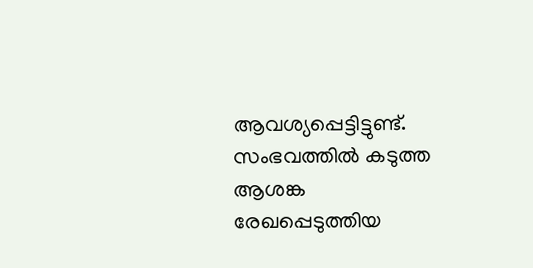ആവശ്യപ്പെട്ടിട്ടുണ്ട്. സംഭവത്തിൽ കടുത്ത ആശങ്ക രേഖപ്പെടുത്തിയ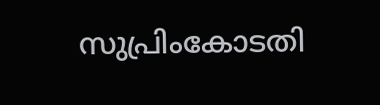സുപ്രിംകോടതി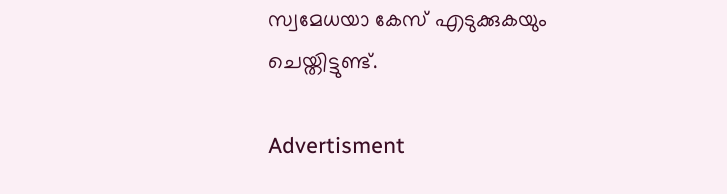സ്വമേധയാ കേസ് എടുക്കുകയും ചെയ്തിട്ടുണ്ട്.

Advertisment